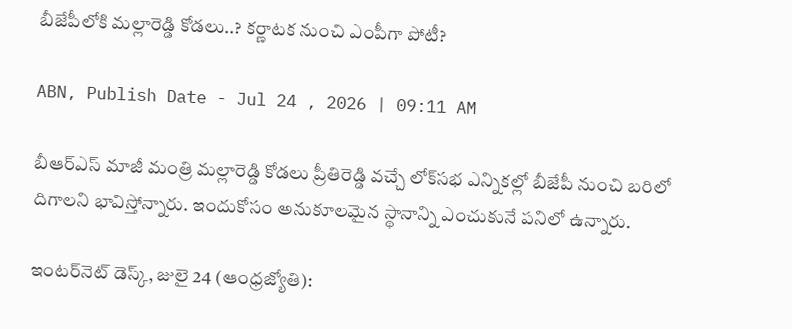బీజేపీలోకి మల్లారెడ్డి కోడలు..? కర్ణాటక నుంచి ఎంపీగా పోటీ?

ABN, Publish Date - Jul 24 , 2026 | 09:11 AM

బీఆర్‌ఎస్‌ మాజీ మంత్రి మల్లారెడ్డి కోడలు ప్రీతిరెడ్డి వచ్చే లోక్‌సభ ఎన్నికల్లో బీజేపీ నుంచి బరిలో దిగాలని భావిస్తోన్నారు. ఇందుకోసం అనుకూలమైన స్థానాన్ని ఎంచుకునే పనిలో ఉన్నారు.

ఇంటర్‌నెట్ డెస్క్, జులై 24 (ఆంధ్రజ్యోతి):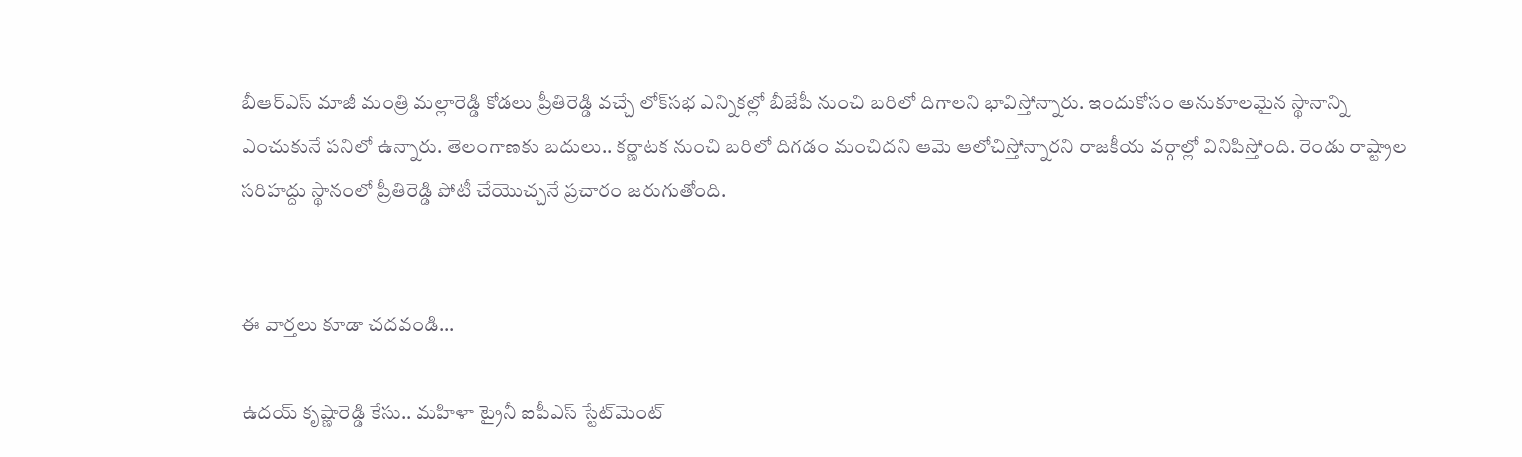బీఆర్‌ఎస్‌ మాజీ మంత్రి మల్లారెడ్డి కోడలు ప్రీతిరెడ్డి వచ్చే లోక్‌సభ ఎన్నికల్లో బీజేపీ నుంచి బరిలో దిగాలని భావిస్తోన్నారు. ఇందుకోసం అనుకూలమైన స్థానాన్ని ఎంచుకునే పనిలో ఉన్నారు. తెలంగాణకు బదులు.. కర్ణాటక నుంచి బరిలో దిగడం మంచిదని ఆమె ఆలోచిస్తోన్నారని రాజకీయ వర్గాల్లో వినిపిస్తోంది. రెండు రాష్ట్రాల సరిహద్దు స్థానంలో ప్రీతిరెడ్డి పోటీ చేయొచ్చనే ప్రచారం జరుగుతోంది.


ఈ వార్తలు కూడా చదవండి...

ఉదయ్ కృష్ణారెడ్డి కేసు.. మహిళా ట్రైనీ ఐపీఎస్ స్టేట్‌మెంట్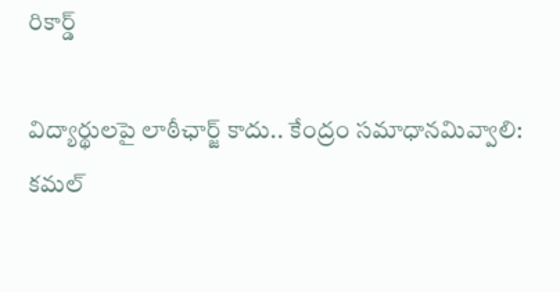రికార్డ్

విద్యార్థులపై లాఠీఛార్జ్ కాదు.. కేంద్రం సమాధానమివ్వాలి: కమల్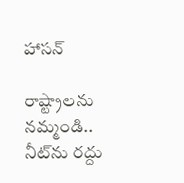హాసన్

రాష్ట్రాలను నమ్మండి.. నీట్‌ను రద్దు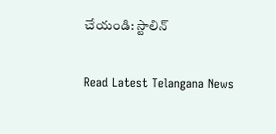చేయండి: స్టాలిన్

Read Latest Telangana News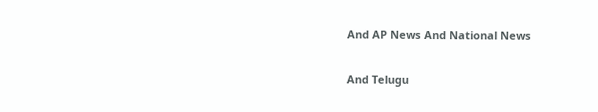And AP News And National News

And Telugu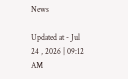News

Updated at - Jul 24 , 2026 | 09:12 AM